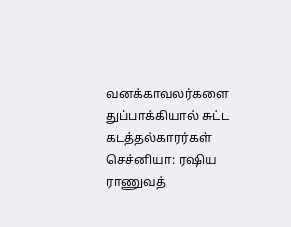வனக்காவலர்களை துப்பாக்கியால் சுட்ட கடத்தல்காரர்கள்
செச்னியா: ரஷிய ராணுவத்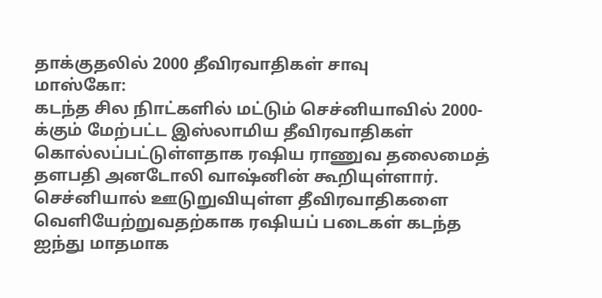தாக்குதலில் 2000 தீவிரவாதிகள் சாவு
மாஸ்கோ:
கடந்த சில நிாட்களில் மட்டும் செச்னியாவில் 2000-க்கும் மேற்பட்ட இஸ்லாமிய தீவிரவாதிகள் கொல்லப்பட்டுள்ளதாக ரஷிய ராணுவ தலைமைத் தளபதி அனடோலி வாஷ்னின் கூறியுள்ளார்.
செச்னியால் ஊடுறுவியுள்ள தீவிரவாதிகளை வெளியேற்றுவதற்காக ரஷியப் படைகள் கடந்த ஐந்து மாதமாக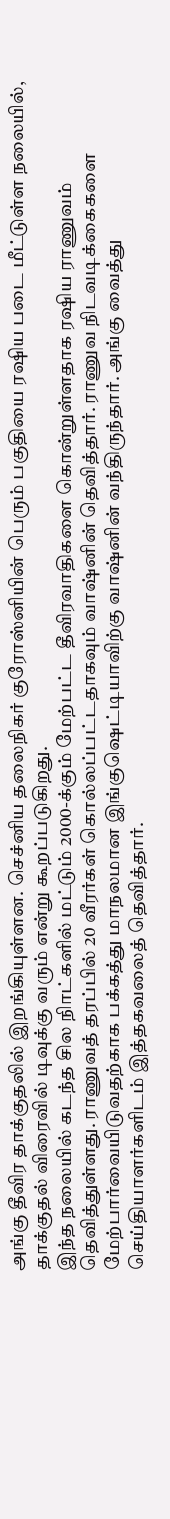அங்கு தீவிர தாக்குதலில் இறங்கியுள்ளன. செச்னிய தலைநிகர் குரோஸ்னியின் பெரும் பகுதியை ரஷிய படை மீட்டுள்ள நலையில், தாக்குதல் விரைவில் டிவுக்கு வரும் என்று கூறப்படுகிறது.
இந்த நலையில் கடந்த சில நிாட்களில் மட்டும் 2000-க்கும் மேற்பட்ட தீவிரவாதிகளை கொன்றுள்ளதாக ரஷிய ராணுவம் தெவித்துள்ளது. ராணுவத் தரப்பில் 20 வீரர்கள் கொல்லப்பட்டதாகவும் வாஷ்னின் தெவித்தார். ராணுவ நிடவடிக்கைகளை மேற்பார்வையிடுவதற்காக பக்கத்து மாநலமான இங்குஷெட்டியாவிற்கு வாஷ்னின் வந்திருந்தார். அங்கு வைத்து செய்தியாளர்களிடம் இத்தகவலைத் தெவித்தார்.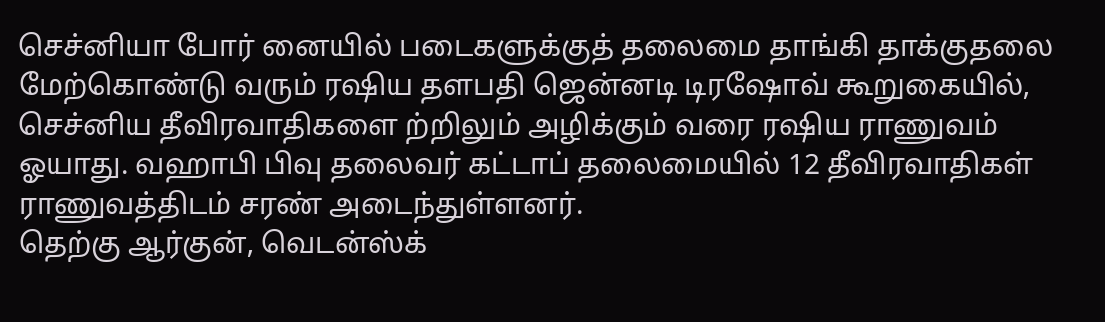செச்னியா போர் னையில் படைகளுக்குத் தலைமை தாங்கி தாக்குதலை மேற்கொண்டு வரும் ரஷிய தளபதி ஜென்னடி டிரஷோவ் கூறுகையில், செச்னிய தீவிரவாதிகளை ற்றிலும் அழிக்கும் வரை ரஷிய ராணுவம் ஓயாது. வஹாபி பிவு தலைவர் கட்டாப் தலைமையில் 12 தீவிரவாதிகள் ராணுவத்திடம் சரண் அடைந்துள்ளனர்.
தெற்கு ஆர்குன், வெடன்ஸ்க்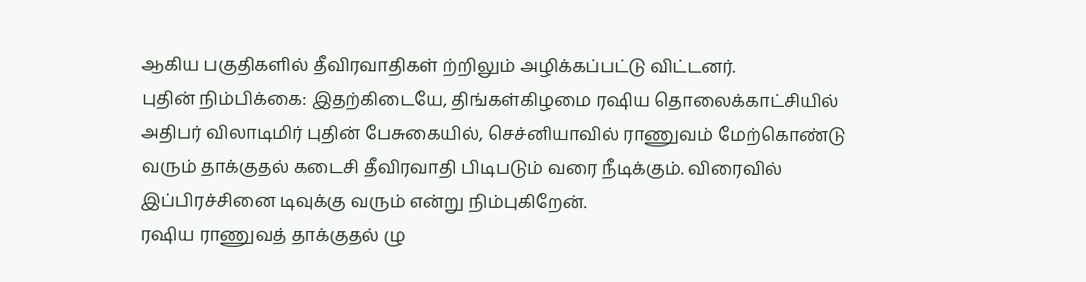ஆகிய பகுதிகளில் தீவிரவாதிகள் ற்றிலும் அழிக்கப்பட்டு விட்டனர்.
புதின் நிம்பிக்கை: இதற்கிடையே, திங்கள்கிழமை ரஷிய தொலைக்காட்சியில் அதிபர் விலாடிமிர் புதின் பேசுகையில், செச்னியாவில் ராணுவம் மேற்கொண்டு வரும் தாக்குதல் கடைசி தீவிரவாதி பிடிபடும் வரை நீடிக்கும். விரைவில் இப்பிரச்சினை டிவுக்கு வரும் என்று நிம்புகிறேன்.
ரஷிய ராணுவத் தாக்குதல் ழு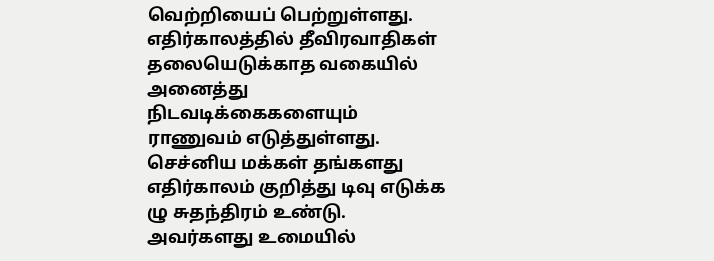வெற்றியைப் பெற்றுள்ளது. எதிர்காலத்தில் தீவிரவாதிகள் தலையெடுக்காத வகையில் அனைத்து நிடவடிக்கைகளையும் ராணுவம் எடுத்துள்ளது.
செச்னிய மக்கள் தங்களது எதிர்காலம் குறித்து டிவு எடுக்க ழு சுதந்திரம் உண்டு. அவர்களது உமையில்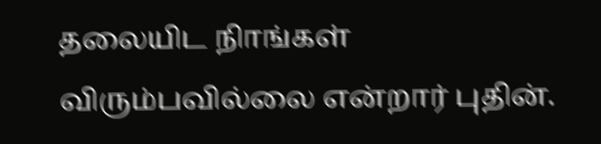தலையிட நிாங்கள் விரும்பவில்லை என்றார் புதின்.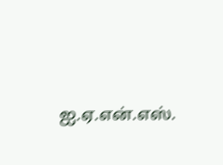ஐ.ஏ.என்.எஸ்.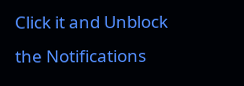Click it and Unblock the Notifications